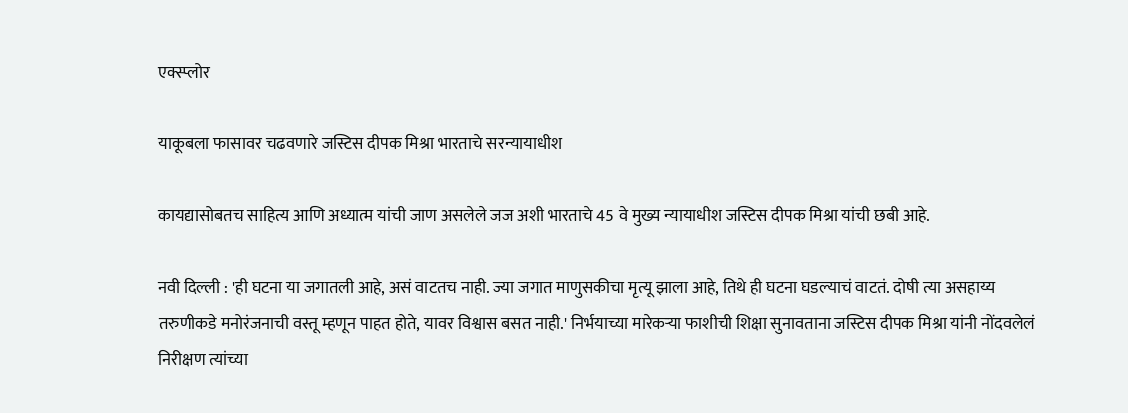एक्स्प्लोर

याकूबला फासावर चढवणारे जस्टिस दीपक मिश्रा भारताचे सरन्यायाधीश

कायद्यासोबतच साहित्य आणि अध्यात्म यांची जाण असलेले जज अशी भारताचे 45 वे मुख्य न्यायाधीश जस्टिस दीपक मिश्रा यांची छबी आहे.

नवी दिल्ली : 'ही घटना या जगातली आहे, असं वाटतच नाही. ज्या जगात माणुसकीचा मृत्यू झाला आहे, तिथे ही घटना घडल्याचं वाटतं. दोषी त्या असहाय्य तरुणीकडे मनोरंजनाची वस्तू म्हणून पाहत होते, यावर विश्वास बसत नाही.' निर्भयाच्या मारेकऱ्या फाशीची शिक्षा सुनावताना जस्टिस दीपक मिश्रा यांनी नोंदवलेलं निरीक्षण त्यांच्या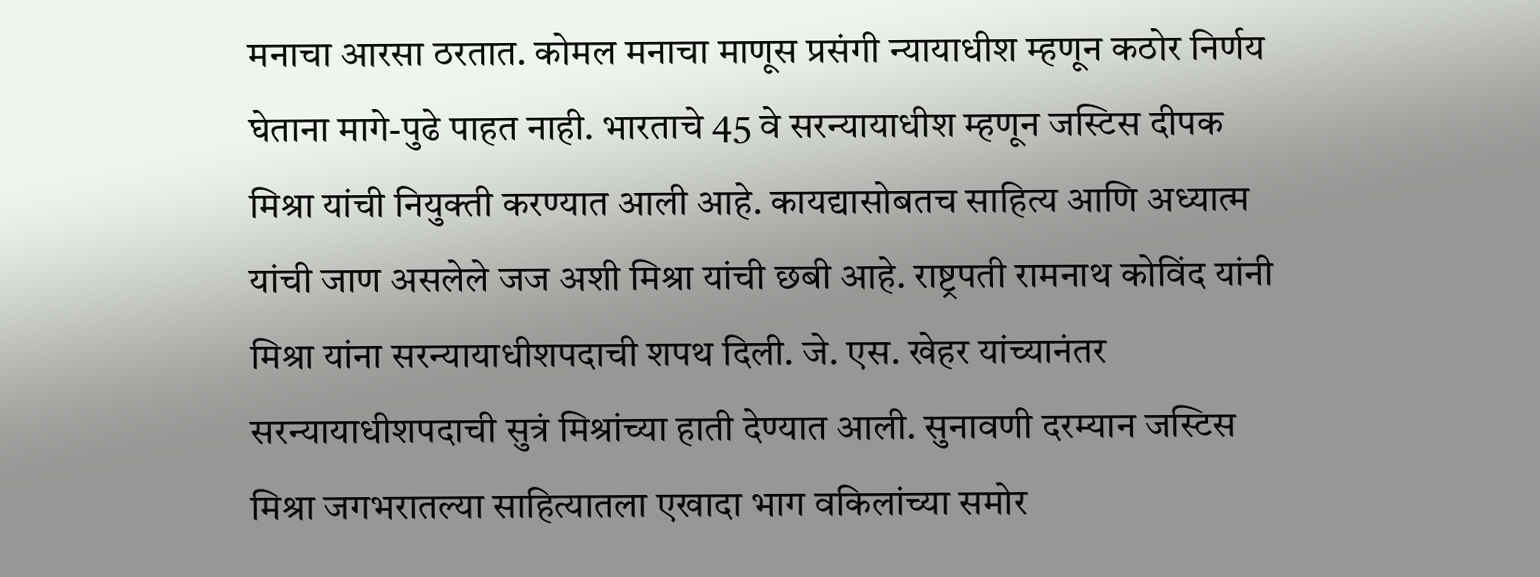मनाचा आरसा ठरतात. कोमल मनाचा माणूस प्रसंगी न्यायाधीश म्हणून कठोर निर्णय घेताना मागे-पुढे पाहत नाही. भारताचे 45 वे सरन्यायाधीश म्हणून जस्टिस दीपक मिश्रा यांची नियुक्ती करण्यात आली आहे. कायद्यासोबतच साहित्य आणि अध्यात्म यांची जाण असलेले जज अशी मिश्रा यांची छबी आहे. राष्ट्रपती रामनाथ कोविंद यांनी मिश्रा यांना सरन्यायाधीशपदाची शपथ दिली. जे. एस. खेहर यांच्यानंतर सरन्यायाधीशपदाची सुत्रं मिश्रांच्या हाती देण्यात आली. सुनावणी दरम्यान जस्टिस मिश्रा जगभरातल्या साहित्यातला एखादा भाग वकिलांच्या समोर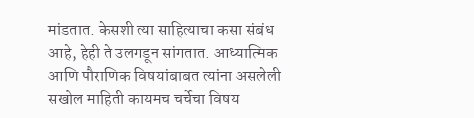मांडतात. केसशी त्या साहित्याचा कसा संबंध आहे, हेही ते उलगडून सांगतात. आध्यात्मिक आणि पौराणिक विषयांबाबत त्यांना असलेली सखोल माहिती कायमच चर्चेचा विषय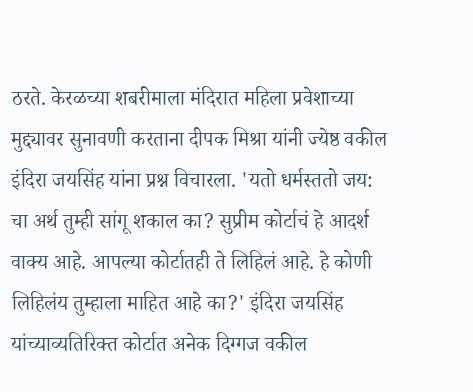ठरते. केरळच्या शबरीमाला मंदिरात महिला प्रवेशाच्या मुद्द्यावर सुनावणी करताना दीपक मिश्रा यांनी ज्येष्ठ वकील इंदिरा जयसिंह यांना प्रश्न विचारला. 'यतो धर्मस्ततो जय: चा अर्थ तुम्ही सांगू शकाल का? सुप्रीम कोर्टाचं हे आदर्श वाक्य आहे. आपल्या कोर्टातही ते लिहिलं आहे. हे कोणी लिहिलंय तुम्हाला माहित आहे का?' इंदिरा जयसिंह यांच्याव्यतिरिक्त कोर्टात अनेक दिग्गज वकील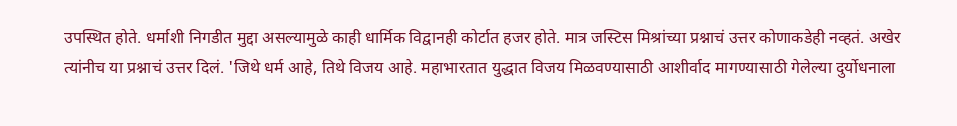उपस्थित होते. धर्माशी निगडीत मुद्दा असल्यामुळे काही धार्मिक विद्वानही कोर्टात हजर होते. मात्र जस्टिस मिश्रांच्या प्रश्नाचं उत्तर कोणाकडेही नव्हतं. अखेर त्यांनीच या प्रश्नाचं उत्तर दिलं. 'जिथे धर्म आहे, तिथे विजय आहे. महाभारतात युद्धात विजय मिळवण्यासाठी आशीर्वाद मागण्यासाठी गेलेल्या दुर्योधनाला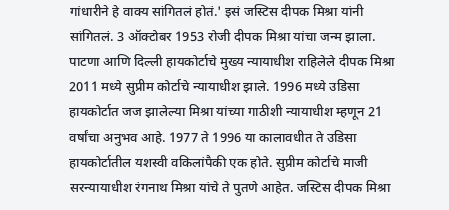गांधारीने हे वाक्य सांगितलं होतं.' इसं जस्टिस दीपक मिश्रा यांनी सांगितलं. 3 ऑक्टोबर 1953 रोजी दीपक मिश्रा यांचा जन्म झाला. पाटणा आणि दिल्ली हायकोर्टाचे मुख्य न्यायाधीश राहिलेले दीपक मिश्रा 2011 मध्ये सुप्रीम कोर्टाचे न्यायाधीश झाले. 1996 मध्ये उडिसा हायकोर्टात जज झालेल्या मिश्रा यांच्या गाठीशी न्यायाधीश म्हणून 21 वर्षांचा अनुभव आहे. 1977 ते 1996 या कालावधीत ते उडिसा हायकोर्टातील यशस्वी वकिलांपैकी एक होते. सुप्रीम कोर्टाचे माजी सरन्यायाधीश रंगनाथ मिश्रा यांचे ते पुतणे आहेत. जस्टिस दीपक मिश्रा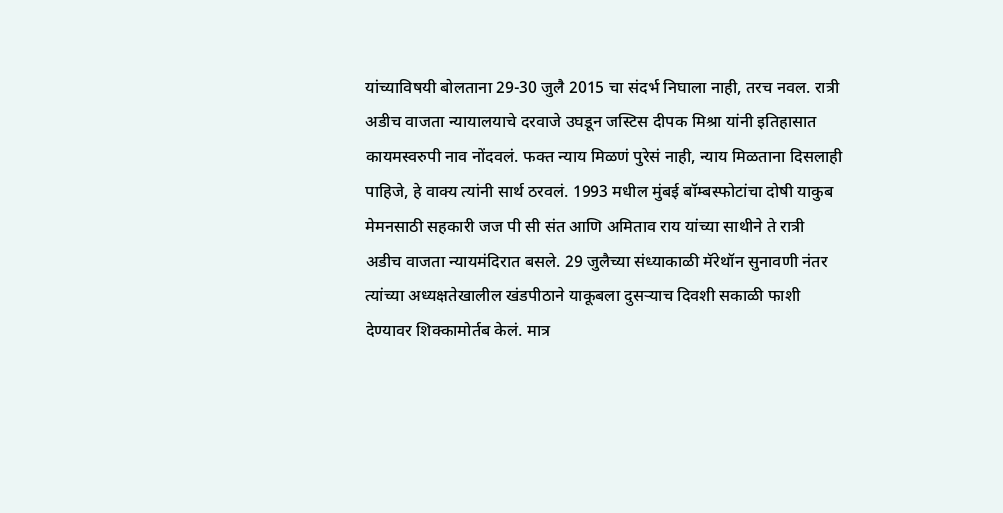यांच्याविषयी बोलताना 29-30 जुलै 2015 चा संदर्भ निघाला नाही, तरच नवल. रात्री अडीच वाजता न्यायालयाचे दरवाजे उघडून जस्टिस दीपक मिश्रा यांनी इतिहासात कायमस्वरुपी नाव नोंदवलं. फक्त न्याय मिळणं पुरेसं नाही, न्याय मिळताना दिसलाही पाहिजे, हे वाक्य त्यांनी सार्थ ठरवलं. 1993 मधील मुंबई बॉम्बस्फोटांचा दोषी याकुब मेमनसाठी सहकारी जज पी सी संत आणि अमिताव राय यांच्या साथीने ते रात्री अडीच वाजता न्यायमंदिरात बसले. 29 जुलैच्या संध्याकाळी मॅरेथॉन सुनावणी नंतर त्यांच्या अध्यक्षतेखालील खंडपीठाने याकूबला दुसऱ्याच दिवशी सकाळी फाशी देण्यावर शिक्कामोर्तब केलं. मात्र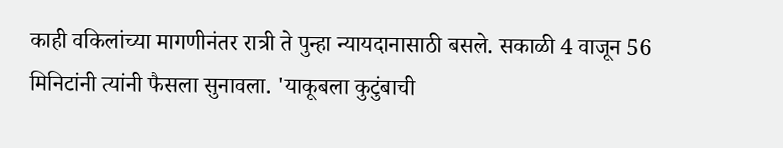काही वकिलांच्या मागणीनंतर रात्री ते पुन्हा न्यायदानासाठी बसले. सकाळी 4 वाजून 56 मिनिटांनी त्यांनी फैसला सुनावला. 'याकूबला कुटुंबाची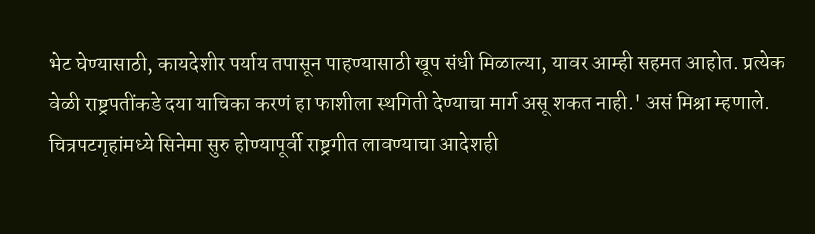भेट घेण्यासाठी, कायदेशीर पर्याय तपासून पाहण्यासाठी खूप संधी मिळाल्या, यावर आम्ही सहमत आहोत. प्रत्येक वेळी राष्ट्रपतींकडे दया याचिका करणं हा फाशीला स्थगिती देण्याचा मार्ग असू शकत नाही.' असं मिश्रा म्हणाले. चित्रपटगृहांमध्ये सिनेमा सुरु होण्यापूर्वी राष्ट्रगीत लावण्याचा आदेशही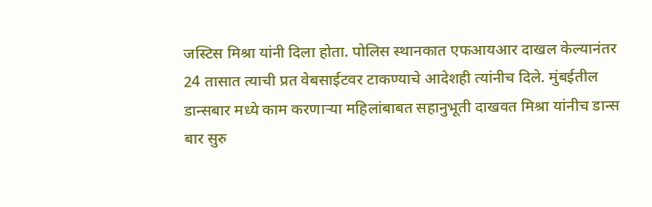जस्टिस मिश्रा यांनी दिला होता. पोलिस स्थानकात एफआयआर दाखल केल्यानंतर 24 तासात त्याची प्रत वेबसाईटवर टाकण्याचे आदेशही त्यांनीच दिले. मुंबईतील डान्सबार मध्ये काम करणाऱ्या महिलांबाबत सहानुभूती दाखवत मिश्रा यांनीच डान्स बार सुरु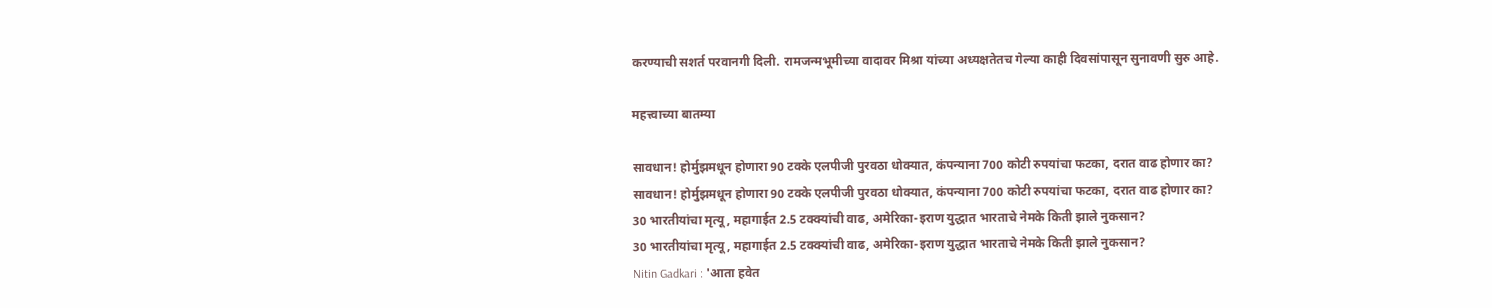करण्याची सशर्त परवानगी दिली. रामजन्मभूमीच्या वादावर मिश्रा यांच्या अध्यक्षतेतच गेल्या काही दिवसांपासून सुनावणी सुरु आहे.

महत्त्वाच्या बातम्या

सावधान! होर्मुझमधून होणारा 90 टक्के एलपीजी पुरवठा धोक्यात, कंपन्याना 700 कोटी रुपयांचा फटका, दरात वाढ होणार का?
सावधान! होर्मुझमधून होणारा 90 टक्के एलपीजी पुरवठा धोक्यात, कंपन्याना 700 कोटी रुपयांचा फटका, दरात वाढ होणार का?
30 भारतीयांचा मृत्यू, महागाईत 2.5 टक्क्यांची वाढ, अमेरिका-इराण युद्धात भारताचे नेमके किती झाले नुकसान?
30 भारतीयांचा मृत्यू, महागाईत 2.5 टक्क्यांची वाढ, अमेरिका-इराण युद्धात भारताचे नेमके किती झाले नुकसान?
Nitin Gadkari : 'आता हवेत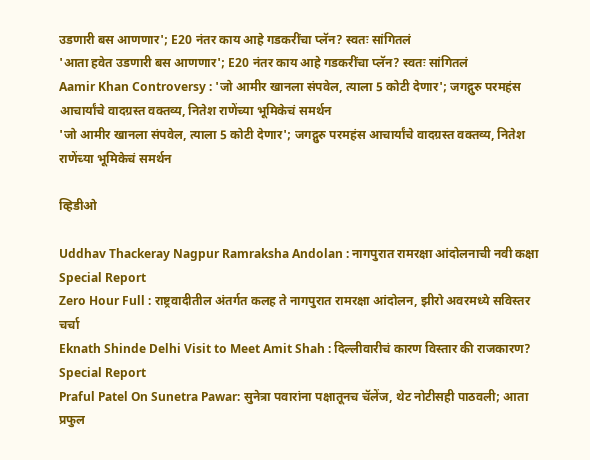उडणारी बस आणणार'; E20 नंतर काय आहे गडकरींचा प्लॅन? स्वतः सांगितलं
'आता हवेत उडणारी बस आणणार'; E20 नंतर काय आहे गडकरींचा प्लॅन? स्वतः सांगितलं
Aamir Khan Controversy : 'जो आमीर खानला संपवेल, त्याला 5 कोटी देणार'; जगद्गुरु परमहंस आचार्यांचे वादग्रस्त वक्तव्य, नितेश राणेंच्या भूमिकेचं समर्थन
'जो आमीर खानला संपवेल, त्याला 5 कोटी देणार'; जगद्गुरु परमहंस आचार्यांचे वादग्रस्त वक्तव्य, नितेश राणेंच्या भूमिकेचं समर्थन

व्हिडीओ

Uddhav Thackeray Nagpur Ramraksha Andolan : नागपुरात रामरक्षा आंदोलनाची नवी कक्षा Special Report
Zero Hour Full : राष्ट्रवादीतील अंतर्गत कलह ते नागपुरात रामरक्षा आंदोलन, झीरो अवरमध्ये सविस्तर चर्चा
Eknath Shinde Delhi Visit to Meet Amit Shah : दिल्लीवारीचं कारण विस्तार की राजकारण? Special Report
Praful Patel On Sunetra Pawar: सुनेत्रा पवारांना पक्षातूनच चॅलेंज, थेट नोटीसही पाठवली; आता प्रफुल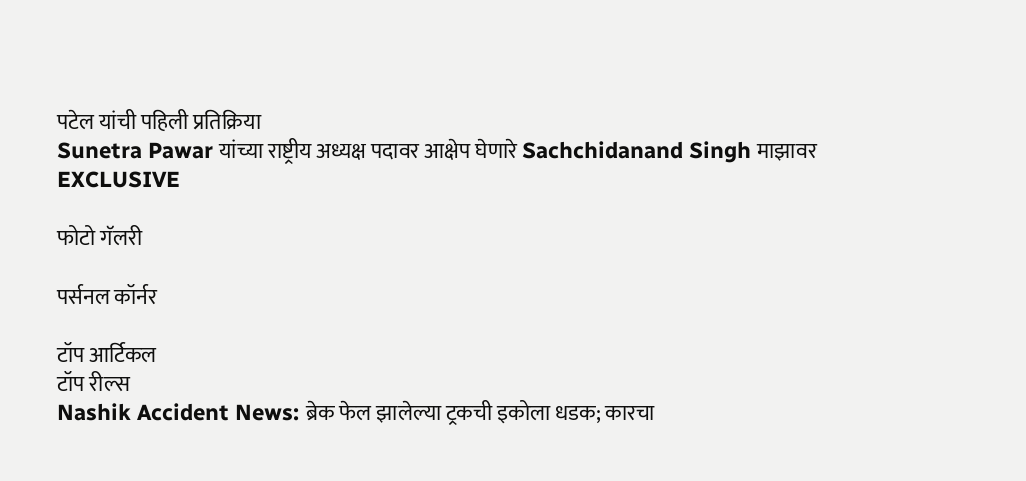पटेल यांची पहिली प्रतिक्रिया
Sunetra Pawar यांच्या राष्ट्रीय अध्यक्ष पदावर आक्षेप घेणारे Sachchidanand Singh माझावर EXCLUSIVE

फोटो गॅलरी

पर्सनल कॉर्नर

टॉप आर्टिकल
टॉप रील्स
Nashik Accident News: ब्रेक फेल झालेल्या ट्रकची इकोला धडक; कारचा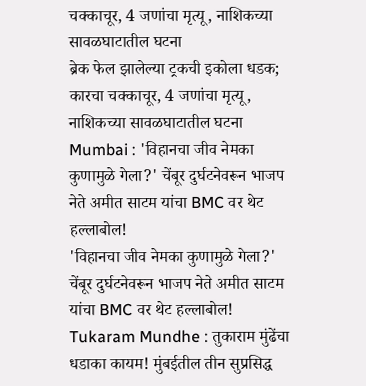चक्काचूर, 4 जणांचा मृत्यू, नाशिकच्या सावळघाटातील घटना
ब्रेक फेल झालेल्या ट्रकची इकोला धडक; कारचा चक्काचूर, 4 जणांचा मृत्यू, नाशिकच्या सावळघाटातील घटना
Mumbai : 'विहानचा जीव नेमका कुणामुळे गेला?' चेंबूर दुर्घटनेवरून भाजप नेते अमीत साटम यांचा BMC वर थेट हल्लाबोल!
'विहानचा जीव नेमका कुणामुळे गेला?' चेंबूर दुर्घटनेवरून भाजप नेते अमीत साटम यांचा BMC वर थेट हल्लाबोल!
Tukaram Mundhe : तुकाराम मुंढेंचा धडाका कायम! मुंबईतील तीन सुप्रसिद्ध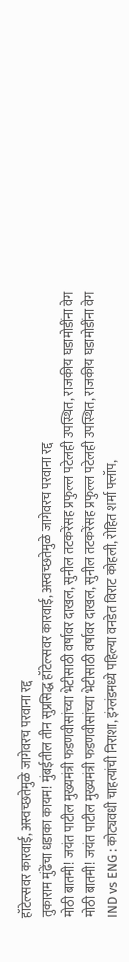हॉटेल्सवर कारवाई, अस्वच्छतेमुळे जागेवरच परवाना रद्द
तुकाराम मुंढेंचा धडाका कायम! मुंबईतील तीन सुप्रसिद्ध हॉटेल्सवर कारवाई, अस्वच्छतेमुळे जागेवरच परवाना रद्द
मोठी बातमी! जयंत पाटील मुख्यमंत्री फडणवीसांच्या भेटीसाठी वर्षावर दाखल, सुनील तटकरेंसह प्रफुल्ल पटेलही उपस्थित, राजकीय घडामोडींना वेग
मोठी बातमी! जयंत पाटील मुख्यमंत्री फडणवीसांच्या भेटीसाठी वर्षावर दाखल, सुनील तटकरेंसह प्रफुल्ल पटेलही उपस्थित, राजकीय घडामोडींना वेग
IND vs ENG : कोट्यवधी चाहत्यांची निराशा, इंग्लंडमध्ये पहिल्या वनडेत विराट कोहली, रोहित शर्मा फ्लॉप,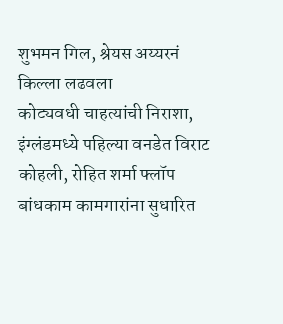शुभमन गिल, श्रेयस अय्यरनं किल्ला लढवला
कोट्यवधी चाहत्यांची निराशा, इंग्लंडमध्ये पहिल्या वनडेत विराट कोहली, रोहित शर्मा फ्लॉप
बांधकाम कामगारांना सुधारित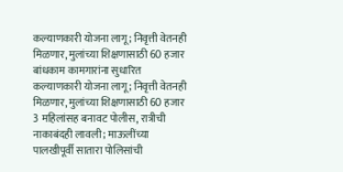कल्याणकारी योजना लागू; निवृत्ती वेतनही मिळणार, मुलांच्या शिक्षणासाठी 60 हजार
बांधकाम कामगारांना सुधारित कल्याणकारी योजना लागू; निवृत्ती वेतनही मिळणार, मुलांच्या शिक्षणासाठी 60 हजार
3 महिलांसह बनावट पोलीस, रात्रीची नाकाबंदही लावली; माऊलींच्या पालखीपूर्वी सातारा पोलिसांची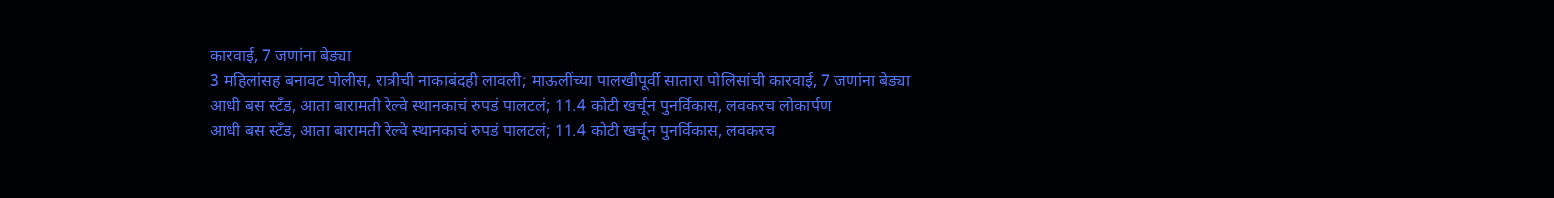कारवाई, 7 जणांना बेड्या
3 महिलांसह बनावट पोलीस, रात्रीची नाकाबंदही लावली; माऊलींच्या पालखीपूर्वी सातारा पोलिसांची कारवाई, 7 जणांना बेड्या
आधी बस स्टँड, आता बारामती रेल्वे स्थानकाचं रुपडं पालटलं; 11.4 कोटी खर्चून पुनर्विकास, लवकरच लोकार्पण
आधी बस स्टँड, आता बारामती रेल्वे स्थानकाचं रुपडं पालटलं; 11.4 कोटी खर्चून पुनर्विकास, लवकरच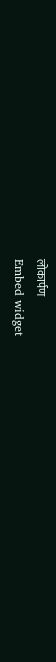लोकार्पण
Embed widget